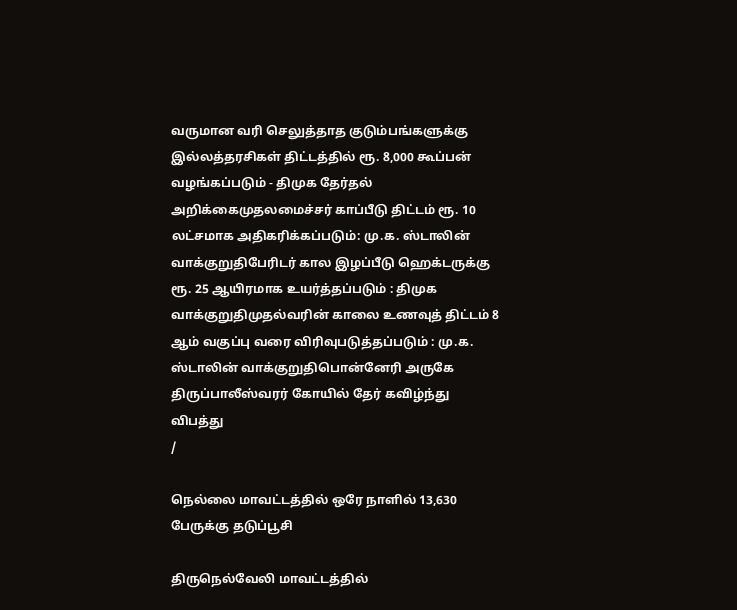வருமான வரி செலுத்தாத குடும்பங்களுக்கு இல்லத்தரசிகள் திட்டத்தில் ரூ. 8,000 கூப்பன் வழங்கப்படும் - திமுக தேர்தல் அறிக்கைமுதலமைச்சர் காப்பீடு திட்டம் ரூ. 10 லட்சமாக அதிகரிக்கப்படும்: மு.க. ஸ்டாலின் வாக்குறுதிபேரிடர் கால இழப்பீடு ஹெக்டருக்கு ரூ. 25 ஆயிரமாக உயர்த்தப்படும் : திமுக வாக்குறுதிமுதல்வரின் காலை உணவுத் திட்டம் 8 ஆம் வகுப்பு வரை விரிவுபடுத்தப்படும் : மு.க. ஸ்டாலின் வாக்குறுதிபொன்னேரி அருகே திருப்பாலீஸ்வரர் கோயில் தேர் கவிழ்ந்து விபத்து
/

நெல்லை மாவட்டத்தில் ஒரே நாளில் 13,630 பேருக்கு தடுப்பூசி

திருநெல்வேலி மாவட்டத்தில்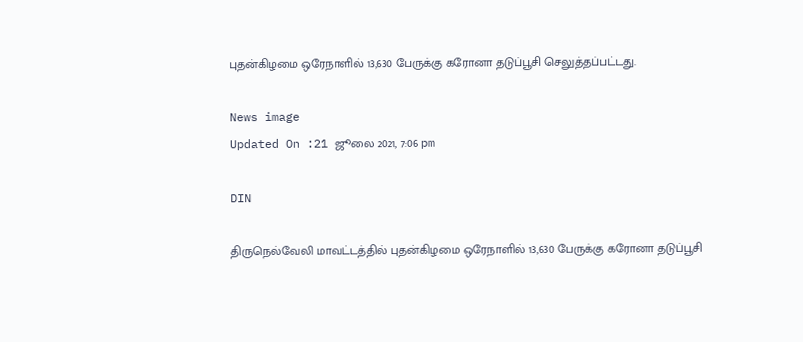புதன்கிழமை ஒரேநாளில் 13,630 பேருக்கு கரோனா தடுப்பூசி செலுத்தப்பட்டது.

News image
Updated On :21 ஜூலை 2021, 7:06 pm

DIN

திருநெல்வேலி மாவட்டத்தில் புதன்கிழமை ஒரேநாளில் 13,630 பேருக்கு கரோனா தடுப்பூசி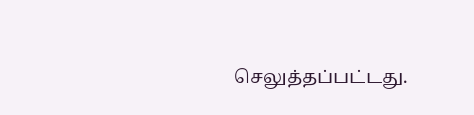செலுத்தப்பட்டது.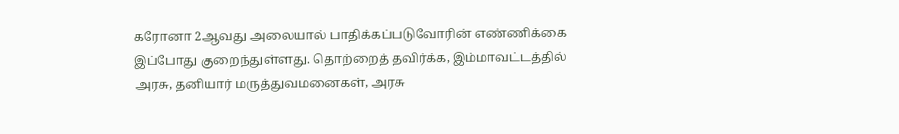கரோனா 2ஆவது அலையால் பாதிக்கப்படுவோரின் எண்ணிக்கை இப்போது குறைந்துள்ளது. தொற்றைத் தவிர்க்க, இம்மாவட்டத்தில் அரசு, தனியார் மருத்துவமனைகள், அரசு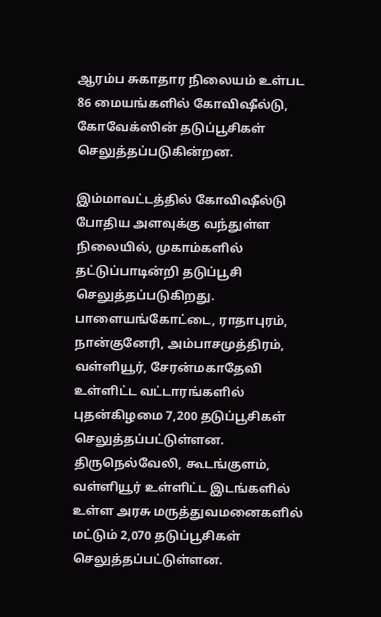ஆரம்ப சுகாதார நிலையம் உள்பட 86 மையங்களில் கோவிஷீல்டு, கோவேக்ஸின் தடுப்பூசிகள் செலுத்தப்படுகின்றன.

இம்மாவட்டத்தில் கோவிஷீல்டு போதிய அளவுக்கு வந்துள்ள நிலையில், முகாம்களில் தட்டுப்பாடின்றி தடுப்பூசி செலுத்தப்படுகிறது. பாளையங்கோட்டை, ராதாபுரம், நான்குனேரி, அம்பாசமுத்திரம், வள்ளியூர், சேரன்மகாதேவி உள்ளிட்ட வட்டாரங்களில் புதன்கிழமை 7,200 தடுப்பூசிகள் செலுத்தப்பட்டுள்ளன. திருநெல்வேலி, கூடங்குளம், வள்ளியூர் உள்ளிட்ட இடங்களில் உள்ள அரசு மருத்துவமனைகளில் மட்டும் 2,070 தடுப்பூசிகள் செலுத்தப்பட்டுள்ளன.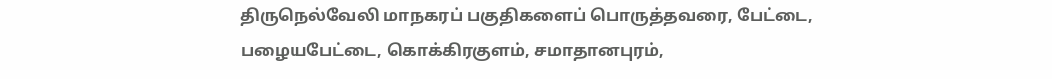திருநெல்வேலி மாநகரப் பகுதிகளைப் பொருத்தவரை, பேட்டை, பழையபேட்டை, கொக்கிரகுளம், சமாதானபுரம்,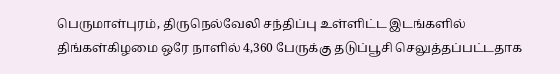பெருமாள்புரம், திருநெல்வேலி சந்திப்பு உள்ளிட்ட இடங்களில் திங்கள்கிழமை ஒரே நாளில் 4,360 பேருக்கு தடுப்பூசி செலுத்தப்பட்டதாக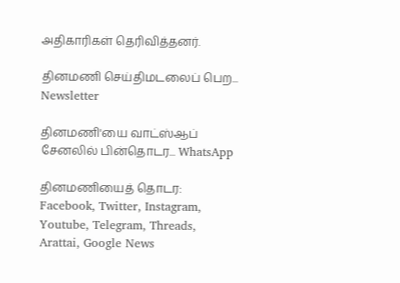அதிகாரிகள் தெரிவித்தனர்.

தினமணி செய்திமடலைப் பெற... Newsletter

தினமணி'யை வாட்ஸ்ஆப் சேனலில் பின்தொடர... WhatsApp

தினமணியைத் தொடர: Facebook, Twitter, Instagram, Youtube, Telegram, Threads, Arattai, Google News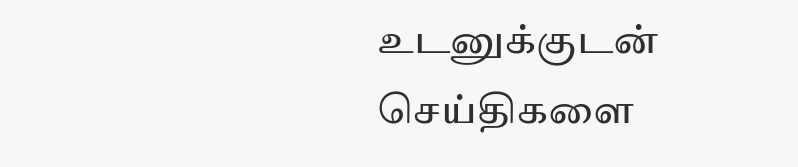உடனுக்குடன் செய்திகளை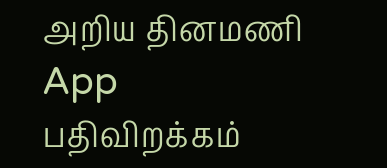அறிய தினமணி App பதிவிறக்கம்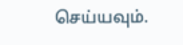செய்யவும்.